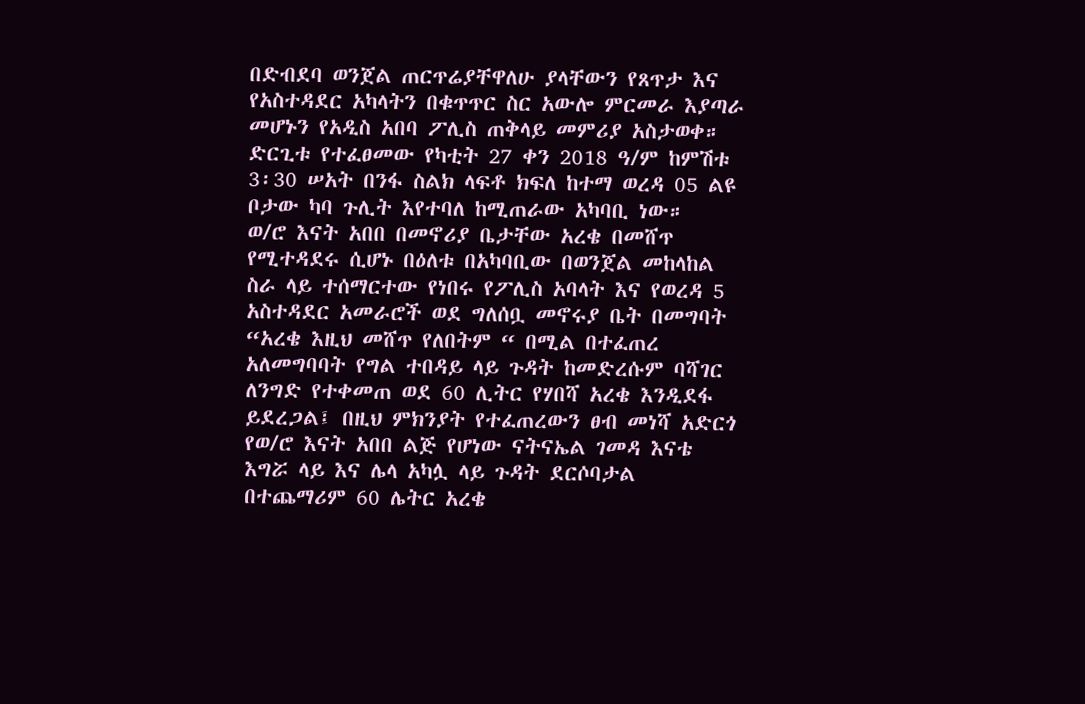በድብደባ ወንጀል ጠርጥሬያቸዋለሁ ያላቸውን የጸጥታ እና የአስተዳደር አካላትን በቁጥጥር ስር አውሎ ምርመራ እያጣራ መሆኑን የአዲስ አበባ ፖሊስ ጠቅላይ መምሪያ አስታወቀ።
ድርጊቱ የተፈፀመው የካቲት 27 ቀን 2018 ዓ/ም ከምሽቱ 3፡30 ሠአት በንፋ ስልክ ላፍቶ ክፍለ ከተማ ወረዳ 05 ልዩ ቦታው ካባ ጉሊት እየተባለ ከሚጠራው አካባቢ ነው።
ወ/ሮ እናት አበበ በመኖሪያ ቤታቸው አረቄ በመሸጥ የሚተዳደሩ ሲሆኑ በዕለቱ በአካባቢው በወንጀል መከላከል ስራ ላይ ተሰማርተው የነበሩ የፖሊስ አባላት እና የወረዳ 5 አስተዳደር አመራሮች ወደ ግለሰቧ መኖሩያ ቤት በመግባት “አረቄ እዚህ መሸጥ የለበትም “ በሚል በተፈጠረ አለመግባባት የግል ተበዳይ ላይ ጉዳት ከመድረሱም ባሻገር ለንግድ የተቀመጠ ወደ 60 ሊትር የሃበሻ አረቄ እንዲደፋ ይደረጋል፤ በዚህ ምክንያት የተፈጠረውን ፀብ መነሻ አድርጎ
የወ/ሮ እናት አበበ ልጅ የሆነው ናትናኤል ገመዳ እናቴ እግሯ ላይ እና ሌላ አካሏ ላይ ጉዳት ደርሶባታል በተጨማሪም 60 ሌትር አረቄ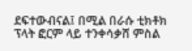ደፍተውብናል፤ በሚል በራሱ ቲክቶክ ፕላት ፎርም ላይ ተንቀሳቃሸ ምስል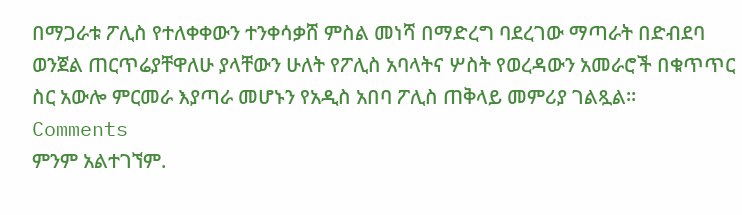በማጋራቱ ፖሊስ የተለቀቀውን ተንቀሳቃሸ ምስል መነሻ በማድረግ ባደረገው ማጣራት በድብደባ ወንጀል ጠርጥሬያቸዋለሁ ያላቸውን ሁለት የፖሊስ አባላትና ሦስት የወረዳውን አመራሮች በቁጥጥር ስር አውሎ ምርመራ እያጣራ መሆኑን የአዲስ አበባ ፖሊስ ጠቅላይ መምሪያ ገልጿል።
Comments
ምንም አልተገኘም.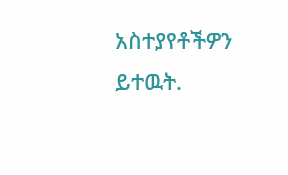አስተያየቶችዎን ይተዉት.